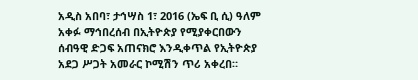አዲስ አበባ፣ ታኅሣስ 1፣ 2016 (ኤፍ ቢ ሲ) ዓለም አቀፉ ማኅበረሰብ በኢትዮጵያ የሚያቀርበውን ሰብዓዊ ድጋፍ አጠናክሮ እንዲቀጥል የኢትዮጵያ አደጋ ሥጋት አመራር ኮሚሽን ጥሪ አቀረበ።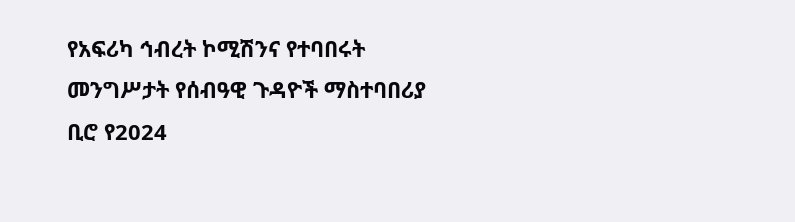የአፍሪካ ኅብረት ኮሚሽንና የተባበሩት መንግሥታት የሰብዓዊ ጉዳዮች ማስተባበሪያ ቢሮ የ2024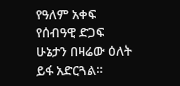የዓለም አቀፍ የሰብዓዊ ድጋፍ ሁኔታን በዛሬው ዕለት ይፋ አድርጓል።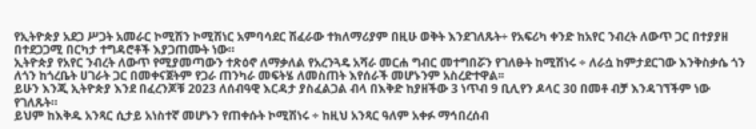የኢትዮጵያ አደጋ ሥጋት አመራር ኮሚሽን ኮሚሽነር አምባሳደር ሽፈራው ተክለማሪያም በዚሁ ወቅት እንደገለጹት÷ የአፍሪካ ቀንድ ከአየር ንብረት ለውጥ ጋር በተያያዘ በተደጋጋሚ በርካታ ተግዳሮቶች እያጋጠሙት ነው።
ኢትዮጵያ የአየር ንብረት ለውጥ የሚያመጣውን ተጽዕኖ ለማቃለል የአረንጓዴ አሻራ መርሐ ግብር መተግበሯን የገለፁት ከሚሽነሩ ÷ ለራሷ ከምታደርገው እንቅስቃሴ ጎን ለጎን ከጎረቤት ሀገራት ጋር በመቀናጀትም የጋራ ጠንካራ መፍትሄ ለመስጠት እየሰራች መሆኑንም አስረድተዋል፡፡
ይሁን እንጂ ኢትዮጵያ እንደ በፈረንጆቹ 2023 ለሰብዓዊ እርዳታ ያስፈልጋል ብላ በእቅድ ከያዘችው 3 ነጥብ 9 ቢሊየን ዶላር 30 በመቶ ብቻ እንዳገኘችም ነው የገለጹት።
ይህም ከእቅዱ አንጻር ሲታይ አነስተኛ መሆኑን የጠቀሱት ኮሚሽነሩ ÷ ከዚህ አንጻር ዓለም አቀፉ ማኅበረሰብ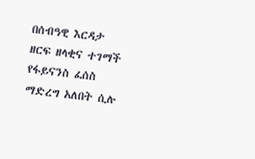በሰብዓዊ እርዳታ ዘርፍ ዘላቂና ተገማች የፋይናንስ ፈሰስ ማድረግ አለበት ሲሉ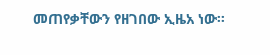መጠየቃቸውን የዘገበው ኢዜአ ነው፡፡